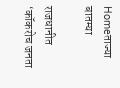Homeताज्या बातम्या

राजधानीत ‘कॉकरोच जनता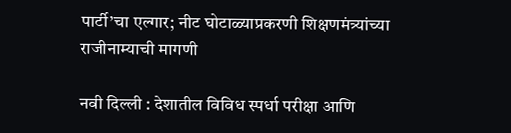पार्टी’चा एल्गार; नीट घोटाळ्याप्रकरणी शिक्षणमंत्र्यांच्या राजीनाम्याची मागणी

नवी दिल्ली : देशातील विविध स्पर्धा परीक्षा आणि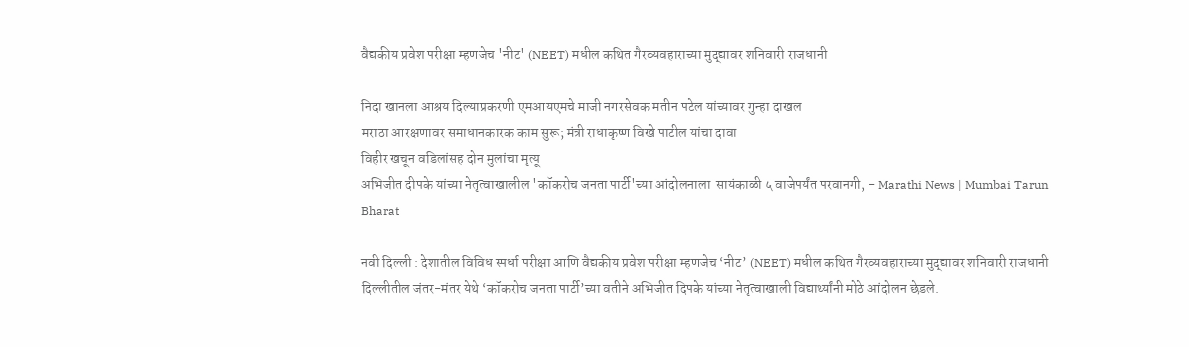वैद्यकीय प्रवेश परीक्षा म्हणजेच 'नीट' (NEET) मधील कथित गैरव्यवहाराच्या मुद्द्यावर शनिवारी राजधानी

निदा खानला आश्रय दिल्याप्रकरणी एमआयएमचे माजी नगरसेवक मतीन पटेल यांच्यावर गुन्हा दाखल
मराठा आरक्षणावर समाधानकारक काम सुरू; मंत्री राधाकृष्ण विखे पाटील यांचा दावा
विहीर खचून वडिलांसह दोन मुलांचा मृत्यू
अभिजीत दीपके यांच्या नेतृत्वाखालील 'कॉकरोच जनता पार्टी'च्या आंदोलनाला  सायंकाळी ५ वाजेपर्यंत परवानगी, - Marathi News | Mumbai Tarun Bharat

नवी दिल्ली : देशातील विविध स्पर्धा परीक्षा आणि वैद्यकीय प्रवेश परीक्षा म्हणजेच ‘नीट’ (NEET) मधील कथित गैरव्यवहाराच्या मुद्द्यावर शनिवारी राजधानी दिल्लीतील जंतर-मंतर येथे ‘कॉकरोच जनता पार्टी’च्या वतीने अभिजीत दिपके यांच्या नेतृत्वाखाली विद्यार्थ्यांनी मोठे आंदोलन छेडले.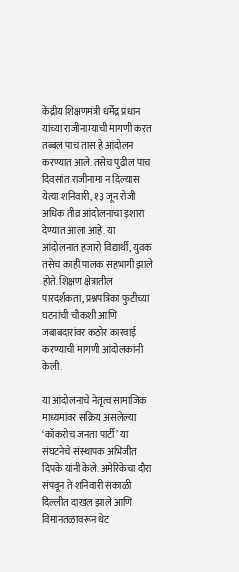केंद्रीय शिक्षणमंत्री धर्मेंद्र प्रधान यांच्या राजीनाम्याची मागणी करत तब्बल पाच तास हे आंदोलन करण्यात आले. तसेच पुढील पाच दिवसांत राजीनामा न दिल्यास येत्या शनिवारी, १३ जून रोजी अधिक तीव्र आंदोलनाचा इशारा देण्यात आला आहे. या आंदोलनात हजारो विद्यार्थी, युवक तसेच काही पालक सहभागी झाले होते. शिक्षण क्षेत्रातील पारदर्शकता, प्रश्नपत्रिका फुटीच्या घटनांची चौकशी आणि जबाबदारांवर कठोर कारवाई करण्याची मागणी आंदोलकांनी केली.

या आंदोलनाचे नेतृत्व सामाजिक माध्यमांवर सक्रिय असलेल्या ‘कॉकरोच जनता पार्टी’ या संघटनेचे संस्थापक अभिजीत दिपके यांनी केले. अमेरिकेचा दौरा संपवून ते शनिवारी सकाळी दिल्लीत दाखल झाले आणि विमानतळावरून थेट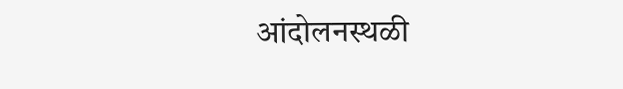आंदोलनस्थळी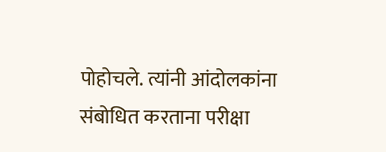पोहोचले. त्यांनी आंदोलकांना संबोधित करताना परीक्षा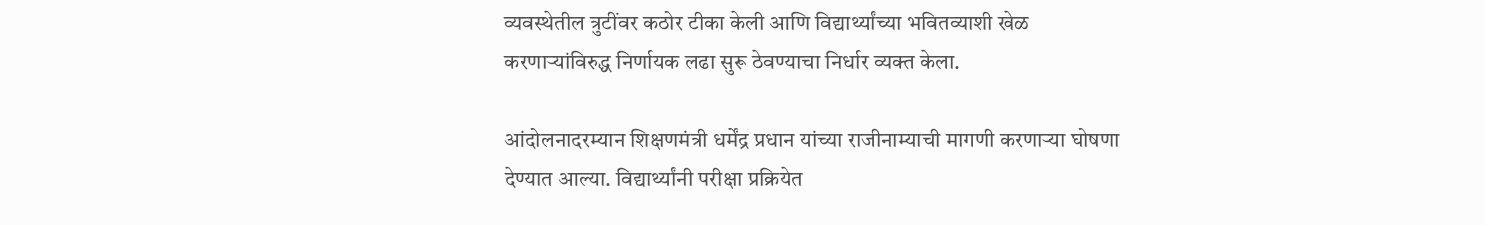व्यवस्थेतील त्रुटींवर कठोर टीका केली आणि विद्यार्थ्यांच्या भवितव्याशी खेळ करणाऱ्यांविरुद्ध निर्णायक लढा सुरू ठेवण्याचा निर्धार व्यक्त केला.

आंदोलनादरम्यान शिक्षणमंत्री धर्मेंद्र प्रधान यांच्या राजीनाम्याची मागणी करणाऱ्या घोषणा देण्यात आल्या. विद्यार्थ्यांनी परीक्षा प्रक्रियेत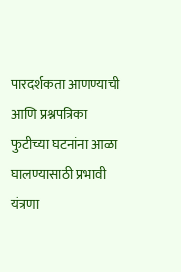पारदर्शकता आणण्याची आणि प्रश्नपत्रिका फुटीच्या घटनांना आळा घालण्यासाठी प्रभावी यंत्रणा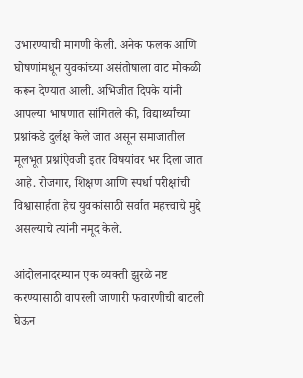उभारण्याची मागणी केली. अनेक फलक आणि घोषणांमधून युवकांच्या असंतोषाला वाट मोकळी करून देण्यात आली. अभिजीत दिपके यांनी आपल्या भाषणात सांगितले की, विद्यार्थ्यांच्या प्रश्नांकडे दुर्लक्ष केले जात असून समाजातील मूलभूत प्रश्नांऐवजी इतर विषयांवर भर दिला जात आहे. रोजगार, शिक्षण आणि स्पर्धा परीक्षांची विश्वासार्हता हेच युवकांसाठी सर्वात महत्त्वाचे मुद्दे असल्याचे त्यांनी नमूद केले.

आंदोलनादरम्यान एक व्यक्ती झुरळे नष्ट करण्यासाठी वापरली जाणारी फवारणीची बाटली घेऊन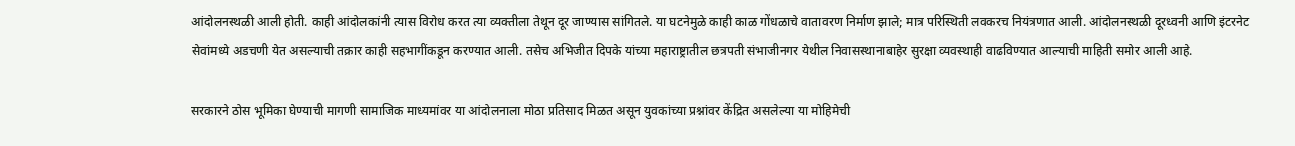आंदोलनस्थळी आली होती. काही आंदोलकांनी त्यास विरोध करत त्या व्यक्तीला तेथून दूर जाण्यास सांगितले. या घटनेमुळे काही काळ गोंधळाचे वातावरण निर्माण झाले; मात्र परिस्थिती लवकरच नियंत्रणात आली. आंदोलनस्थळी दूरध्वनी आणि इंटरनेट सेवांमध्ये अडचणी येत असल्याची तक्रार काही सहभागींकडून करण्यात आली. तसेच अभिजीत दिपके यांच्या महाराष्ट्रातील छत्रपती संभाजीनगर येथील निवासस्थानाबाहेर सुरक्षा व्यवस्थाही वाढविण्यात आल्याची माहिती समोर आली आहे.

सरकारने ठोस भूमिका घेण्याची मागणी सामाजिक माध्यमांवर या आंदोलनाला मोठा प्रतिसाद मिळत असून युवकांच्या प्रश्नांवर केंद्रित असलेल्या या मोहिमेची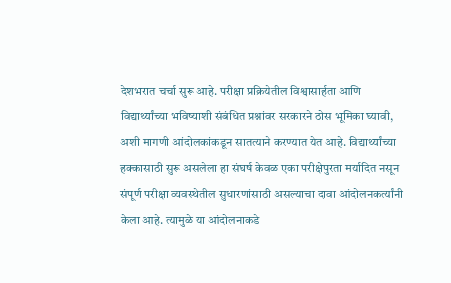देशभरात चर्चा सुरू आहे. परीक्षा प्रक्रियेतील विश्वासार्हता आणि विद्यार्थ्यांच्या भविष्याशी संबंधित प्रश्नांवर सरकारने ठोस भूमिका घ्यावी, अशी मागणी आंदोलकांकडून सातत्याने करण्यात येत आहे. विद्यार्थ्यांच्या हक्कासाठी सुरू असलेला हा संघर्ष केवळ एका परीक्षेपुरता मर्यादित नसून संपूर्ण परीक्षा व्यवस्थेतील सुधारणांसाठी असल्याचा दावा आंदोलनकर्त्यांनी केला आहे. त्यामुळे या आंदोलनाकडे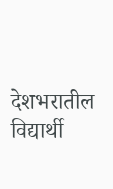देशभरातील विद्यार्थी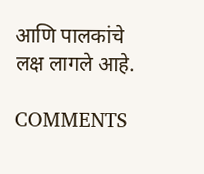आणि पालकांचे लक्ष लागले आहे.

COMMENTS